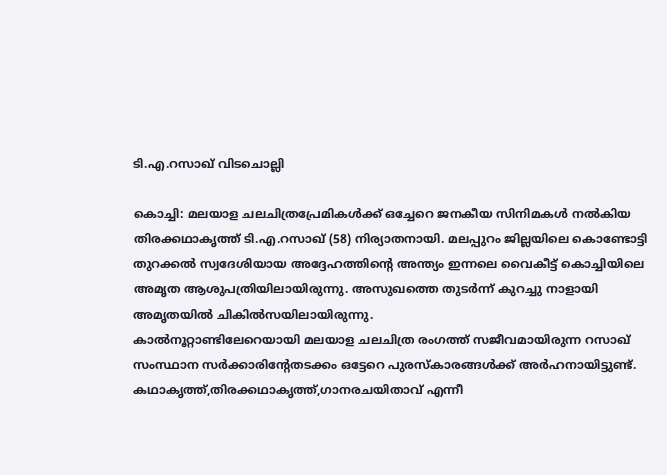ടി.എ.റസാഖ് വിടചൊല്ലി

കൊച്ചി: മലയാള ചലചിത്രപ്രേമികള്‍ക്ക് ഒച്ചേറെ ജനകീയ സിനിമകള്‍ നല്‍കിയ തിരക്കഥാകൃത്ത് ടി.എ.റസാഖ് (58) നിര്യാതനായി. മലപ്പുറം ജില്ലയിലെ കൊണ്ടോട്ടി തുറക്കല്‍ സ്വദേശിയായ അദ്ദേഹത്തിന്റെ അന്ത്യം ഇന്നലെ വൈകീട്ട് കൊച്ചിയിലെ അമൃത ആശുപത്രിയിലായിരുന്നു. അസുഖത്തെ തുടര്‍ന്ന് കുറച്ചു നാളായി അമൃതയില്‍ ചികില്‍സയിലായിരുന്നു.
കാല്‍നൂറ്റാണ്ടിലേറെയായി മലയാള ചലചിത്ര രംഗത്ത് സജീവമായിരുന്ന റസാഖ് സംസ്ഥാന സര്‍ക്കാരിന്റേതടക്കം ഒട്ടേറെ പുരസ്‌കാരങ്ങള്‍ക്ക് അര്‍ഹനായിട്ടുണ്ട്. കഥാകൃത്ത്,തിരക്കഥാകൃത്ത്,ഗാനരചയിതാവ് എന്നീ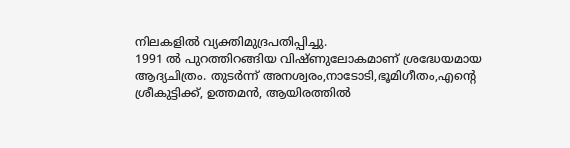നിലകളില്‍ വ്യക്തിമുദ്രപതിപ്പിച്ചു.
1991 ല്‍ പുറത്തിറങ്ങിയ വിഷ്ണുലോകമാണ് ശ്രദ്ധേയമായ ആദ്യചിത്രം. തുടര്‍ന്ന് അനശ്വരം,നാടോടി,ഭൂമിഗീതം,എന്റെ ശ്രീകുട്ടിക്ക്, ഉത്തമന്‍, ആയിരത്തില്‍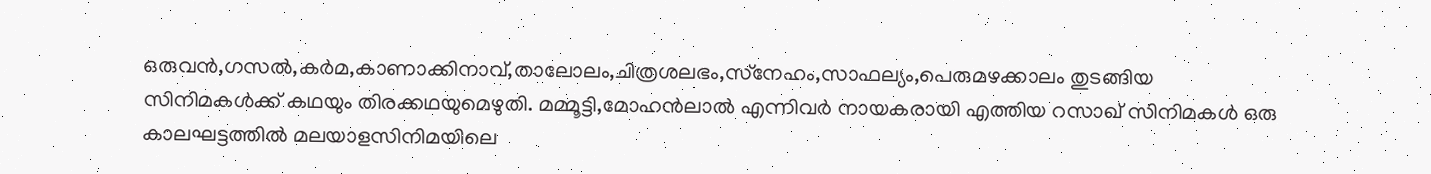ഒരുവന്‍,ഗസല്‍,കര്‍മ,കാണാക്കിനാവ്,താലോലം,ചിത്രശലഭം,സ്‌നേഹം,സാഫല്യം,പെരുമഴക്കാലം തുടങ്ങിയ സിനിമകള്‍ക്ക് കഥയും തിരക്കഥയുമെഴുതി. മമ്മൂട്ടി,മോഹന്‍ലാല്‍ എന്നിവര്‍ നായകരായി എത്തിയ റസാഖ് സിനിമകള്‍ ഒരു കാലഘട്ടത്തില്‍ മലയാളസിനിമയിലെ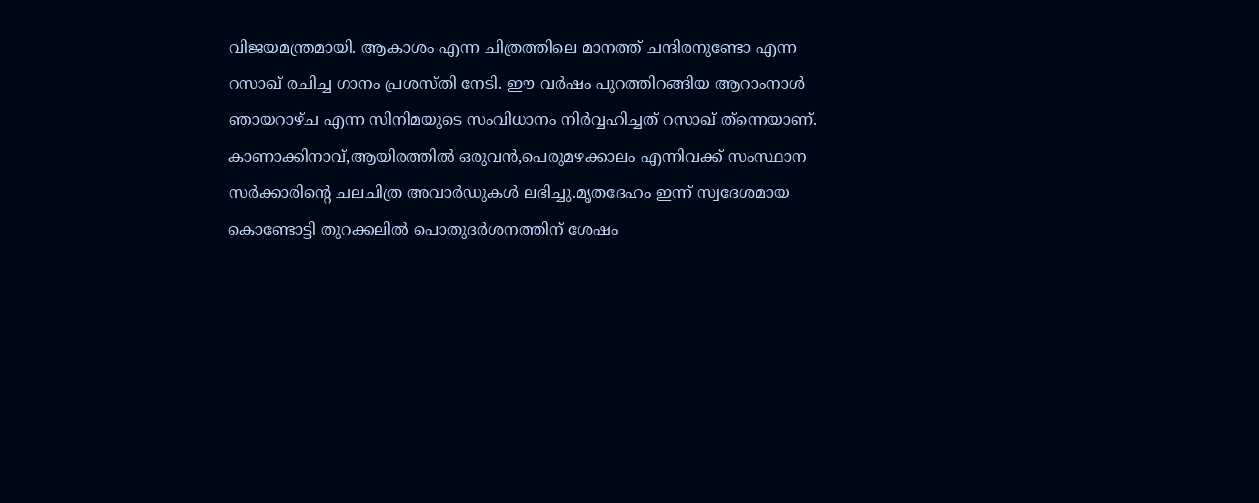വിജയമന്ത്രമായി. ആകാശം എന്ന ചിത്രത്തിലെ മാനത്ത് ചന്ദിരനുണ്ടോ എന്ന റസാഖ് രചിച്ച ഗാനം പ്രശസ്തി നേടി. ഈ വര്‍ഷം പുറത്തിറങ്ങിയ ആറാംനാള്‍ ഞായറാഴ്ച എന്ന സിനിമയുടെ സംവിധാനം നിര്‍വ്വഹിച്ചത് റസാഖ് ത്‌ന്നെയാണ്.
കാണാക്കിനാവ്,ആയിരത്തില്‍ ഒരുവന്‍,പെരുമഴക്കാലം എന്നിവക്ക് സംസ്ഥാന സര്‍ക്കാരിന്റെ ചലചിത്ര അവാര്‍ഡുകള്‍ ലഭിച്ചു.മൃതദേഹം ഇന്ന് സ്വദേശമായ കൊണ്ടോട്ടി തുറക്കലില്‍ പൊതുദര്‍ശനത്തിന് ശേഷം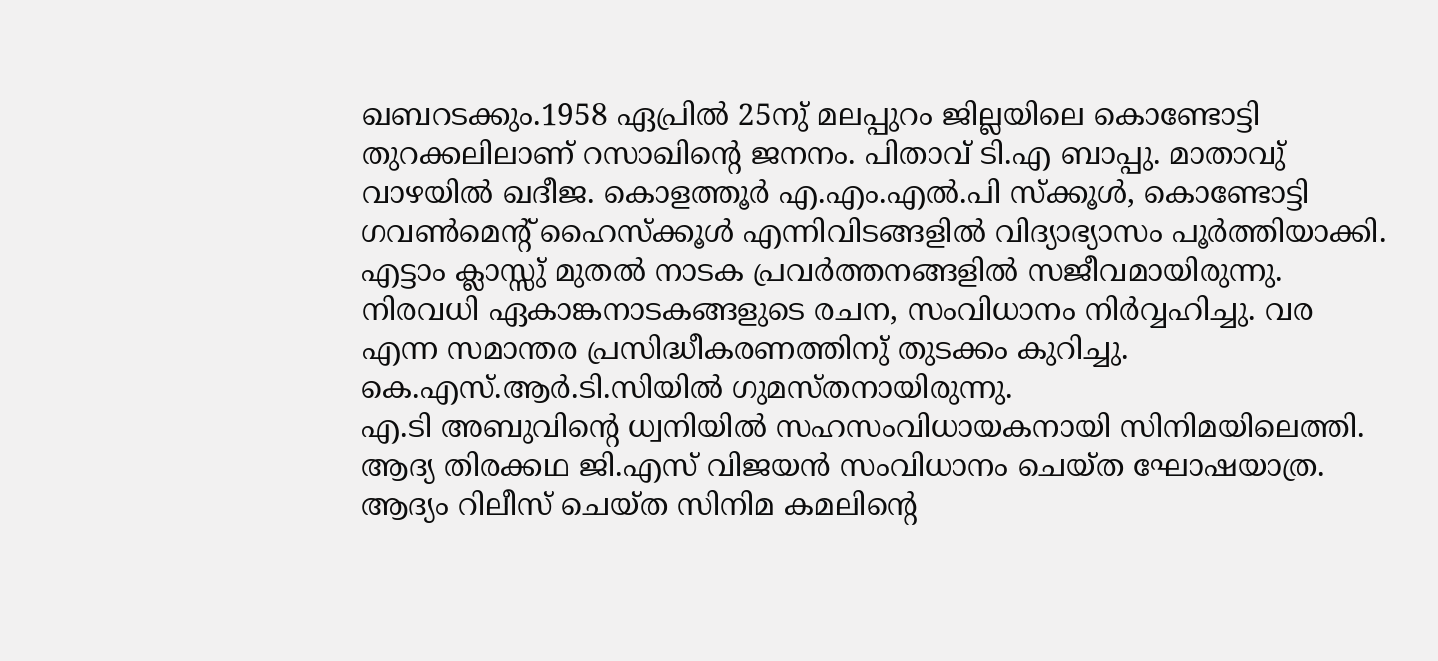ഖബറടക്കും.1958 ഏപ്രില്‍ 25നു് മലപ്പുറം ജില്ലയിലെ കൊണ്ടോട്ടി തുറക്കലിലാണ് റസാഖിന്റെ ജനനം. പിതാവ് ടി.എ ബാപ്പു. മാതാവു് വാഴയില്‍ ഖദീജ. കൊളത്തൂര്‍ എ.എം.എല്‍.പി സ്‌ക്കൂള്‍, കൊണ്ടോട്ടി ഗവണ്‍മെന്റ് ഹൈസ്‌ക്കൂള്‍ എന്നിവിടങ്ങളില്‍ വിദ്യാഭ്യാസം പൂര്‍ത്തിയാക്കി. എട്ടാം ക്ലാസ്സു് മുതല്‍ നാടക പ്രവര്‍ത്തനങ്ങളില്‍ സജീവമായിരുന്നു. നിരവധി ഏകാങ്കനാടകങ്ങളുടെ രചന, സംവിധാനം നിര്‍വ്വഹിച്ചു. വര എന്ന സമാന്തര പ്രസിദ്ധീകരണത്തിനു് തുടക്കം കുറിച്ചു. കെ.എസ്.ആര്‍.ടി.സിയില്‍ ഗുമസ്തനായിരുന്നു.
എ.ടി അബുവിന്റെ ധ്വനിയില്‍ സഹസംവിധായകനായി സിനിമയിലെത്തി. ആദ്യ തിരക്കഥ ജി.എസ് വിജയന്‍ സംവിധാനം ചെയ്ത ഘോഷയാത്ര. ആദ്യം റിലീസ് ചെയ്ത സിനിമ കമലിന്റെ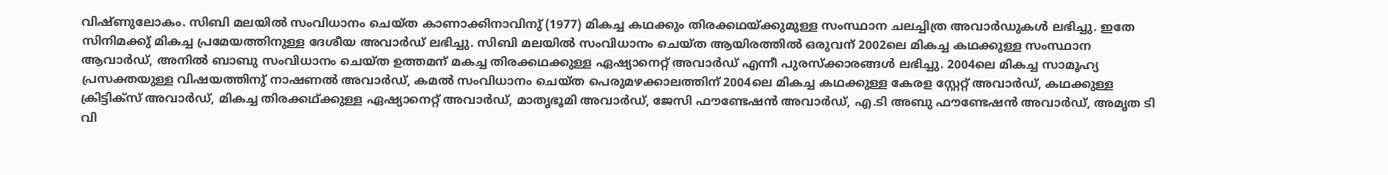വിഷ്ണുലോകം. സിബി മലയില്‍ സംവിധാനം ചെയ്ത കാണാക്കിനാവിനു് (1977) മികച്ച കഥക്കും തിരക്കഥയ്ക്കുമുള്ള സംസ്ഥാന ചലച്ചിത്ര അവാര്‍ഡുകള്‍ ലഭിച്ചു. ഇതേ സിനിമക്കു് മികച്ച പ്രമേയത്തിനുള്ള ദേശീയ അവാര്‍ഡ് ലഭിച്ചു. സിബി മലയില്‍ സംവിധാനം ചെയ്ത ആയിരത്തില്‍ ഒരുവന് 2002ലെ മികച്ച കഥക്കുള്ള സംസ്ഥാന ആവാര്‍ഡ്, അനില്‍ ബാബു സംവിധാനം ചെയ്ത ഉത്തമന് മകച്ച തിരക്കഥക്കുള്ള ഏഷ്യാനെറ്റ് അവാര്‍ഡ് എന്നീ പുരസ്‌ക്കാരങ്ങള്‍ ലഭിച്ചു. 2004ലെ മികച്ച സാമൂഹ്യ പ്രസക്തയുള്ള വിഷയത്തിനു് നാഷണല്‍ അവാര്‍ഡ്, കമല്‍ സംവിധാനം ചെയ്ത പെരുമഴക്കാലത്തിന് 2004ലെ മികച്ച കഥക്കുള്ള കേരള സ്റ്റേറ്റ് അവാര്‍ഡ്, കഥക്കുള്ള ക്രിട്ടിക്‌സ് അവാര്‍ഡ്, മികച്ച തിരക്കഥ്ക്കുള്ള ഏഷ്യാനെറ്റ് അവാര്‍ഡ്, മാതൃഭൂമി അവാര്‍ഡ്, ജേസി ഫൗണ്ടേഷന്‍ അവാര്‍ഡ്, എ.ടി അബു ഫൗണ്ടേഷന്‍ അവാര്‍ഡ്, അമൃത ടി വി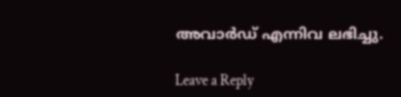അവാര്‍ഡ് എന്നിവ ലഭിച്ചു.

Leave a Reply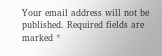Your email address will not be published. Required fields are marked *